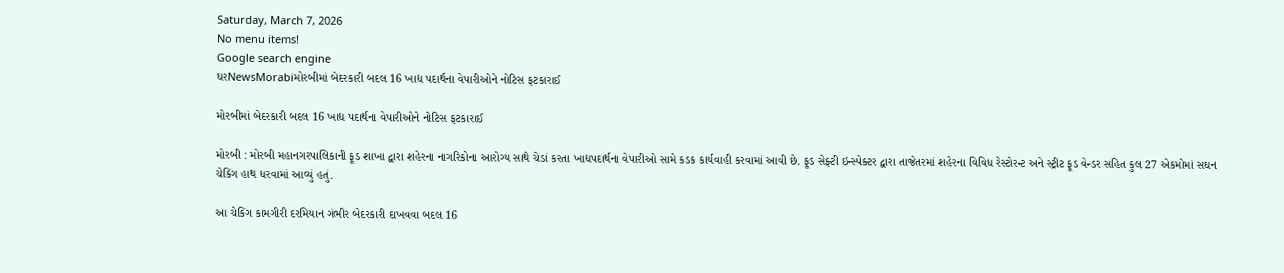Saturday, March 7, 2026
No menu items!
Google search engine
ઘરNewsMorabiમોરબીમાં બેદરકારી બદલ 16 ખાદ્ય પદાર્થના વેપારીઓને નોટિસ ફટકારાઈ

મોરબીમાં બેદરકારી બદલ 16 ખાદ્ય પદાર્થના વેપારીઓને નોટિસ ફટકારાઈ

મોરબી : મોરબી મહાનગરપાલિકાની ફૂડ શાખા દ્વારા શહેરના નાગરિકોના આરોગ્ય સાથે ચેડાં કરતા ખાદ્યપદાર્થના વેપારીઓ સામે કડક કાર્યવાહી કરવામાં આવી છે. ફૂડ સેફ્ટી ઇન્સ્પેક્ટર દ્વારા તાજેતરમાં શહેરના વિવિધ રેસ્ટોરન્ટ અને સ્ટ્રીટ ફૂડ વેન્ડર સહિત કુલ 27 એકમોમાં સઘન ચેકિંગ હાથ ધરવામાં આવ્યું હતું.

આ ચેકિંગ કામગીરી દરમિયાન ગંભીર બેદરકારી દાખવવા બદલ 16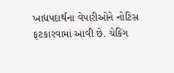ખાદ્યપદાર્થના વેપારીઓને નોટિસ ફટકારવામાં આવી છે. ચેકિંગ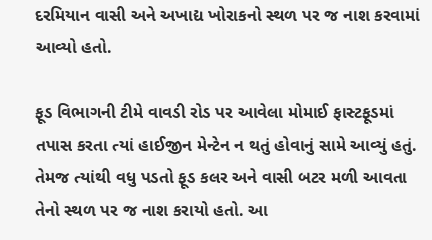દરમિયાન વાસી અને અખાદ્ય ખોરાકનો સ્થળ પર જ નાશ કરવામાં આવ્યો હતો.

ફૂડ વિભાગની ટીમે વાવડી રોડ પર આવેલા મોમાઈ ફાસ્ટફૂડમાં તપાસ કરતા ત્યાં હાઈજીન મેન્ટેન ન થતું હોવાનું સામે આવ્યું હતું. તેમજ ત્યાંથી વધુ પડતો ફૂડ કલર અને વાસી બટર મળી આવતા તેનો સ્થળ પર જ નાશ કરાયો હતો. આ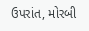ઉપરાંત, મોરબી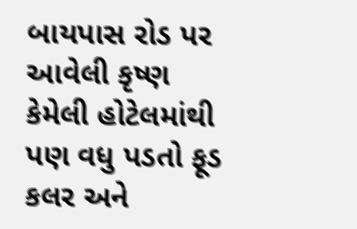બાયપાસ રોડ પર આવેલી કૃષ્ણ કેમેલી હોટેલમાંથી પણ વધુ પડતો ફૂડ કલર અને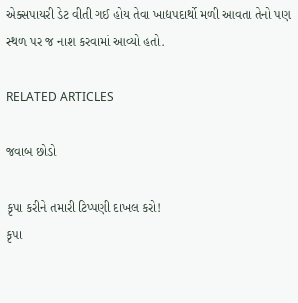એક્સપાયરી ડેટ વીતી ગઈ હોય તેવા ખાદ્યપદાર્થો મળી આવતા તેનો પણ સ્થળ પર જ નાશ કરવામાં આવ્યો હતો.

RELATED ARTICLES

જવાબ છોડો

કૃપા કરીને તમારી ટિપ્પણી દાખલ કરો!
કૃપા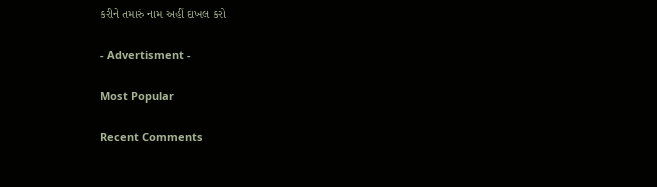કરીને તમારું નામ અહીં દાખલ કરો

- Advertisment -

Most Popular

Recent Comments